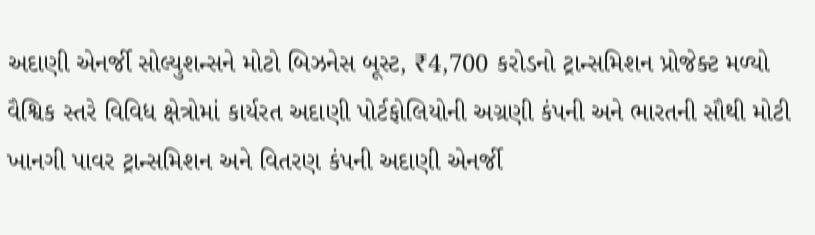અદાણી એનર્જી સોલ્યુશન્સને મોટો બિઝનેસ બૂસ્ટ, ₹4,700 કરોડનો ટ્રાન્સમિશન પ્રોજેક્ટ મળ્યો
વૈશ્વિક સ્તરે વિવિધ ક્ષેત્રોમાં કાર્યરત અદાણી પોર્ટફોલિયોની અગ્રણી કંપની અને ભારતની સૌથી મોટી ખાનગી પાવર ટ્રાન્સમિશન અને વિતરણ કંપની અદાણી એનર્જી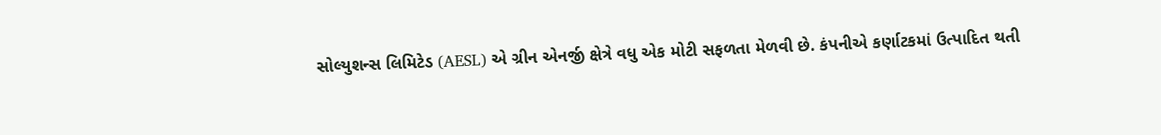સોલ્યુશન્સ લિમિટેડ (AESL) એ ગ્રીન એનર્જી ક્ષેત્રે વધુ એક મોટી સફળતા મેળવી છે. કંપનીએ કર્ણાટકમાં ઉત્પાદિત થતી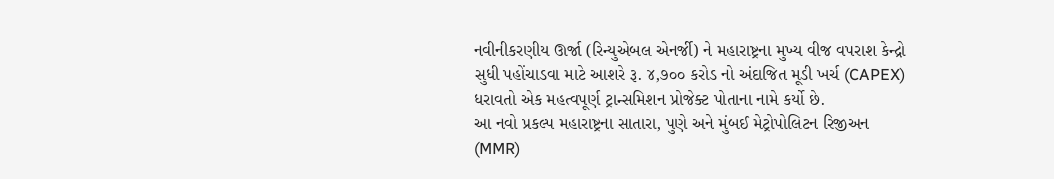નવીનીકરણીય ઊર્જા (રિન્યુએબલ એનર્જી) ને મહારાષ્ટ્રના મુખ્ય વીજ વપરાશ કેન્દ્રો સુધી પહોંચાડવા માટે આશરે રૂ. ૪,૭૦૦ કરોડ નો અંદાજિત મૂડી ખર્ચ (CAPEX) ધરાવતો એક મહત્વપૂર્ણ ટ્રાન્સમિશન પ્રોજેક્ટ પોતાના નામે કર્યો છે.
આ નવો પ્રકલ્પ મહારાષ્ટ્રના સાતારા, પુણે અને મુંબઈ મેટ્રોપોલિટન રિજીઅન (MMR)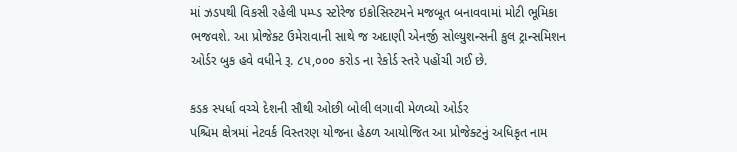માં ઝડપથી વિકસી રહેલી પમ્પ્ડ સ્ટોરેજ ઇકોસિસ્ટમને મજબૂત બનાવવામાં મોટી ભૂમિકા ભજવશે. આ પ્રોજેક્ટ ઉમેરાવાની સાથે જ અદાણી એનર્જી સોલ્યુશન્સની કુલ ટ્રાન્સમિશન ઓર્ડર બુક હવે વધીને રૂ. ૮૫,૦૦૦ કરોડ ના રેકોર્ડ સ્તરે પહોંચી ગઈ છે.

કડક સ્પર્ધા વચ્ચે દેશની સૌથી ઓછી બોલી લગાવી મેળવ્યો ઓર્ડર
પશ્ચિમ ક્ષેત્રમાં નેટવર્ક વિસ્તરણ યોજના હેઠળ આયોજિત આ પ્રોજેક્ટનું અધિકૃત નામ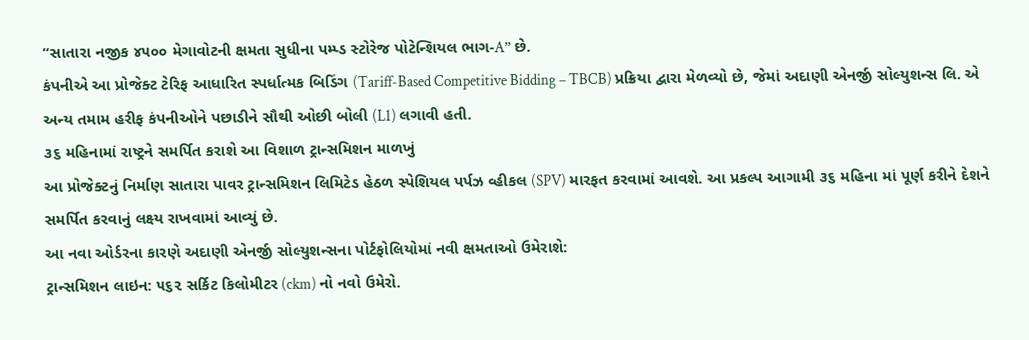“સાતારા નજીક ૪૫૦૦ મેગાવોટની ક્ષમતા સુધીના પમ્પ્ડ સ્ટોરેજ પોટેન્શિયલ ભાગ-A” છે.
કંપનીએ આ પ્રોજેક્ટ ટેરિફ આધારિત સ્પર્ધાત્મક બિડિંગ (Tariff-Based Competitive Bidding – TBCB) પ્રક્રિયા દ્વારા મેળવ્યો છે, જેમાં અદાણી એનર્જી સોલ્યુશન્સ લિ. એ અન્ય તમામ હરીફ કંપનીઓને પછાડીને સૌથી ઓછી બોલી (L1) લગાવી હતી.
૩૬ મહિનામાં રાષ્ટ્રને સમર્પિત કરાશે આ વિશાળ ટ્રાન્સમિશન માળખું
આ પ્રોજેક્ટનું નિર્માણ સાતારા પાવર ટ્રાન્સમિશન લિમિટેડ હેઠળ સ્પેશિયલ પર્પઝ વ્હીકલ (SPV) મારફત કરવામાં આવશે. આ પ્રકલ્પ આગામી ૩૬ મહિના માં પૂર્ણ કરીને દેશને સમર્પિત કરવાનું લક્ષ્ય રાખવામાં આવ્યું છે.
આ નવા ઓર્ડરના કારણે અદાણી એનર્જી સોલ્યુશન્સના પોર્ટફોલિયોમાં નવી ક્ષમતાઓ ઉમેરાશે:
ટ્રાન્સમિશન લાઇન: ૫૬૨ સર્કિટ કિલોમીટર (ckm) નો નવો ઉમેરો.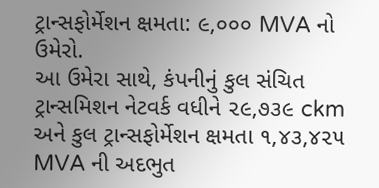ટ્રાન્સફોર્મેશન ક્ષમતા: ૯,૦૦૦ MVA નો ઉમેરો.
આ ઉમેરા સાથે, કંપનીનું કુલ સંચિત ટ્રાન્સમિશન નેટવર્ક વધીને ૨૯,૭૩૯ ckm અને કુલ ટ્રાન્સફોર્મેશન ક્ષમતા ૧,૪૩,૪૨૫ MVA ની અદભુત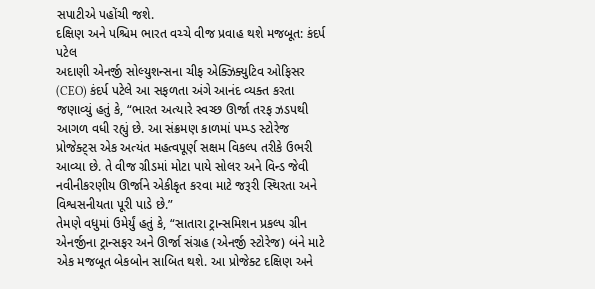સપાટીએ પહોંચી જશે.
દક્ષિણ અને પશ્ચિમ ભારત વચ્ચે વીજ પ્રવાહ થશે મજબૂત: કંદર્પ પટેલ
અદાણી એનર્જી સોલ્યુશન્સના ચીફ એક્ઝિક્યુટિવ ઓફિસર (CEO) કંદર્પ પટેલે આ સફળતા અંગે આનંદ વ્યક્ત કરતા જણાવ્યું હતું કે, “ભારત અત્યારે સ્વચ્છ ઊર્જા તરફ ઝડપથી આગળ વધી રહ્યું છે. આ સંક્રમણ કાળમાં પમ્પ્ડ સ્ટોરેજ પ્રોજેક્ટ્સ એક અત્યંત મહત્વપૂર્ણ સક્ષમ વિકલ્પ તરીકે ઉભરી આવ્યા છે. તે વીજ ગ્રીડમાં મોટા પાયે સોલર અને વિન્ડ જેવી નવીનીકરણીય ઊર્જાને એકીકૃત કરવા માટે જરૂરી સ્થિરતા અને વિશ્વસનીયતા પૂરી પાડે છે.”
તેમણે વધુમાં ઉમેર્યું હતું કે, “સાતારા ટ્રાન્સમિશન પ્રકલ્પ ગ્રીન એનર્જીના ટ્રાન્સફર અને ઊર્જા સંગ્રહ (એનર્જી સ્ટોરેજ) બંને માટે એક મજબૂત બેકબોન સાબિત થશે. આ પ્રોજેક્ટ દક્ષિણ અને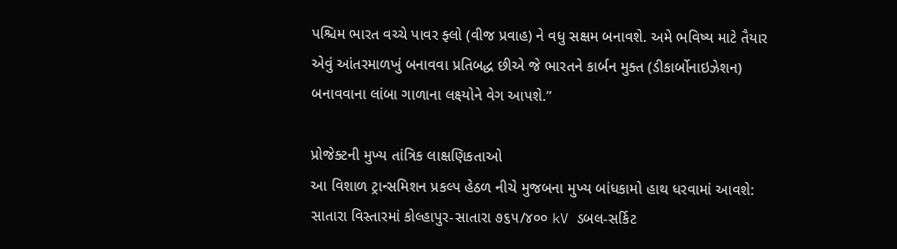પશ્ચિમ ભારત વચ્ચે પાવર ફ્લો (વીજ પ્રવાહ) ને વધુ સક્ષમ બનાવશે. અમે ભવિષ્ય માટે તૈયાર એવું આંતરમાળખું બનાવવા પ્રતિબદ્ધ છીએ જે ભારતને કાર્બન મુક્ત (ડીકાર્બોનાઇઝેશન) બનાવવાના લાંબા ગાળાના લક્ષ્યોને વેગ આપશે.”

પ્રોજેક્ટની મુખ્ય તાંત્રિક લાક્ષણિકતાઓ
આ વિશાળ ટ્રાન્સમિશન પ્રકલ્પ હેઠળ નીચે મુજબના મુખ્ય બાંધકામો હાથ ધરવામાં આવશે:
સાતારા વિસ્તારમાં કોલ્હાપુર-સાતારા ૭૬૫/૪૦૦ kV ડબલ-સર્કિટ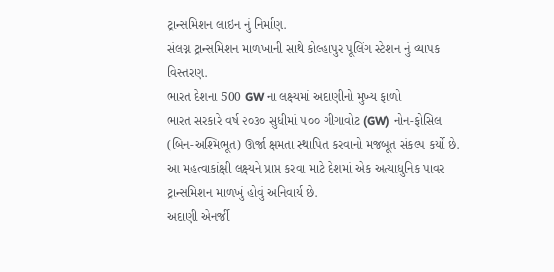ટ્રાન્સમિશન લાઇન નું નિર્માણ.
સંલગ્ન ટ્રાન્સમિશન માળખાની સાથે કોલ્હાપુર પૂલિંગ સ્ટેશન નું વ્યાપક વિસ્તરણ.
ભારત દેશના 500 GW ના લક્ષ્યમાં અદાણીનો મુખ્ય ફાળો
ભારત સરકારે વર્ષ ૨૦૩૦ સુધીમાં ૫૦૦ ગીગાવોટ (GW) નોન-ફોસિલ (બિન-અશ્મિભૂત) ઊર્જા ક્ષમતા સ્થાપિત કરવાનો મજબૂત સંકલ્પ કર્યો છે. આ મહત્વાકાંક્ષી લક્ષ્યને પ્રાપ્ત કરવા માટે દેશમાં એક અત્યાધુનિક પાવર ટ્રાન્સમિશન માળખું હોવું અનિવાર્ય છે.
અદાણી એનર્જી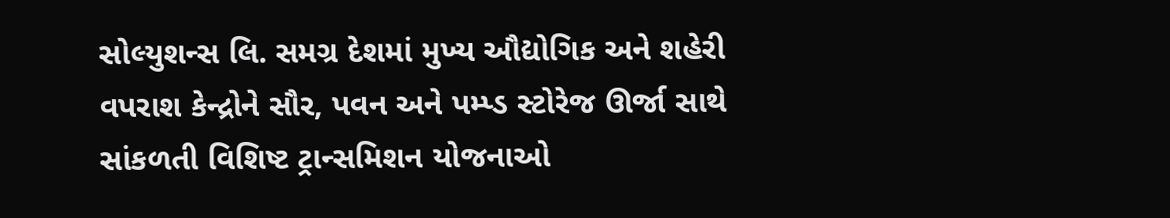સોલ્યુશન્સ લિ. સમગ્ર દેશમાં મુખ્ય ઔદ્યોગિક અને શહેરી વપરાશ કેન્દ્રોને સૌર, પવન અને પમ્પ્ડ સ્ટોરેજ ઊર્જા સાથે સાંકળતી વિશિષ્ટ ટ્રાન્સમિશન યોજનાઓ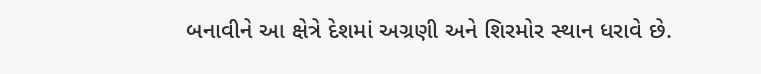બનાવીને આ ક્ષેત્રે દેશમાં અગ્રણી અને શિરમોર સ્થાન ધરાવે છે.